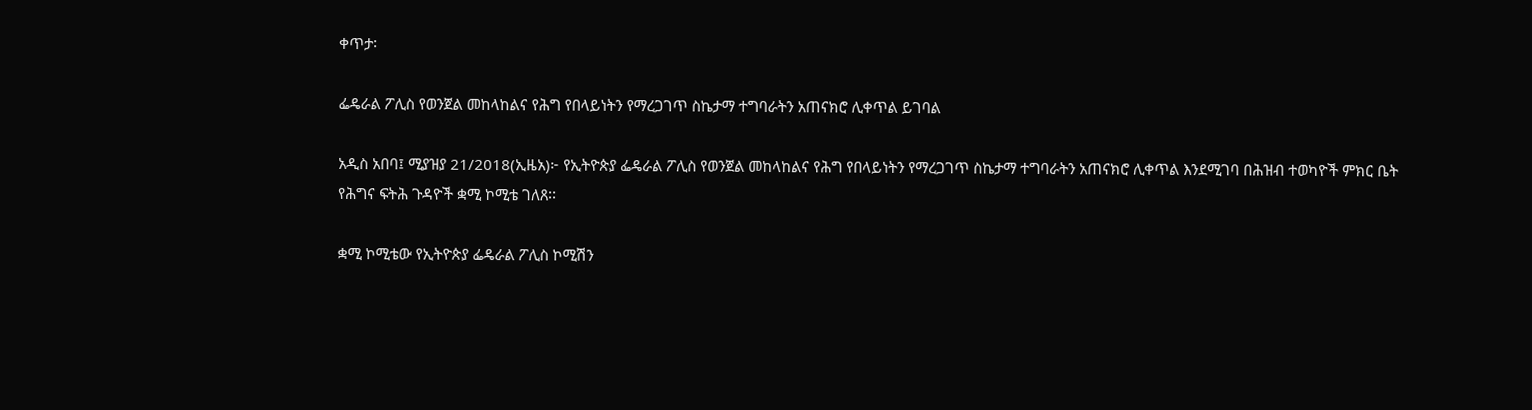ቀጥታ፡

ፌዴራል ፖሊስ የወንጀል መከላከልና የሕግ የበላይነትን የማረጋገጥ ስኬታማ ተግባራትን አጠናክሮ ሊቀጥል ይገባል

አዲስ አበባ፤ ሚያዝያ 21/2018(ኢዜአ)፦ የኢትዮጵያ ፌዴራል ፖሊስ የወንጀል መከላከልና የሕግ የበላይነትን የማረጋገጥ ስኬታማ ተግባራትን አጠናክሮ ሊቀጥል እንደሚገባ በሕዝብ ተወካዮች ምክር ቤት የሕግና ፍትሕ ጉዳዮች ቋሚ ኮሚቴ ገለጸ፡፡

ቋሚ ኮሚቴው የኢትዮጵያ ፌዴራል ፖሊስ ኮሚሽን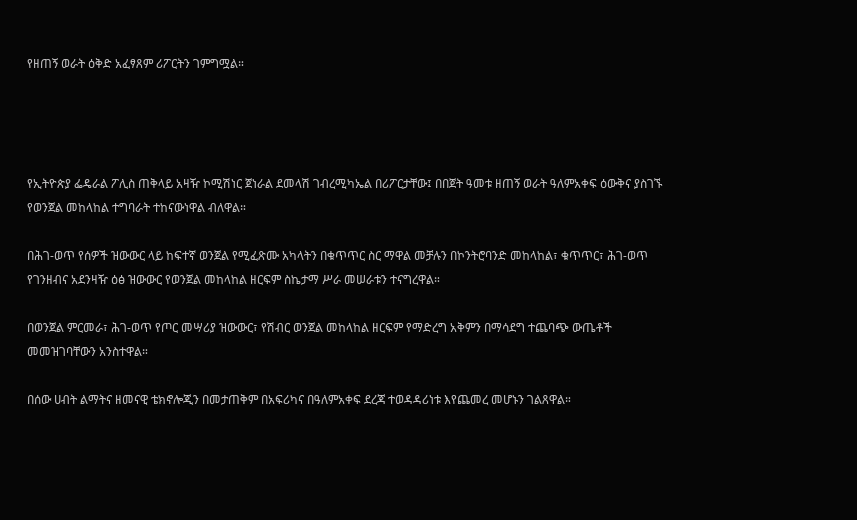የዘጠኝ ወራት ዕቅድ አፈፃጸም ሪፖርትን ገምግሟል።




የኢትዮጵያ ፌዴራል ፖሊስ ጠቅላይ አዛዥ ኮሚሽነር ጀነራል ደመላሽ ገብረሚካኤል በሪፖርታቸው፤ በበጀት ዓመቱ ዘጠኝ ወራት ዓለምአቀፍ ዕውቅና ያስገኙ የወንጀል መከላከል ተግባራት ተከናውነዋል ብለዋል።

በሕገ-ወጥ የሰዎች ዝውውር ላይ ከፍተኛ ወንጀል የሚፈጽሙ አካላትን በቁጥጥር ስር ማዋል መቻሉን በኮንትሮባንድ መከላከል፣ ቁጥጥር፣ ሕገ-ወጥ የገንዘብና አደንዛዥ ዕፅ ዝውውር የወንጀል መከላከል ዘርፍም ስኬታማ ሥራ መሠራቱን ተናግረዋል።

በወንጀል ምርመራ፣ ሕገ-ወጥ የጦር መሣሪያ ዝውውር፣ የሽብር ወንጀል መከላከል ዘርፍም የማድረግ አቅምን በማሳደግ ተጨባጭ ውጤቶች መመዝገባቸውን አንስተዋል።

በሰው ሀብት ልማትና ዘመናዊ ቴክኖሎጂን በመታጠቅም በአፍሪካና በዓለምአቀፍ ደረጃ ተወዳዳሪነቱ እየጨመረ መሆኑን ገልጸዋል።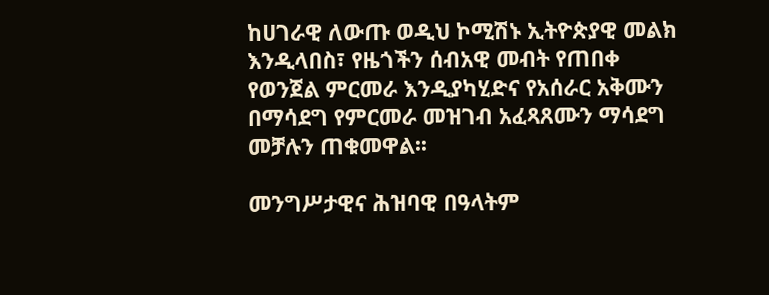ከሀገራዊ ለውጡ ወዲህ ኮሚሽኑ ኢትዮጵያዊ መልክ እንዲላበስ፣ የዜጎችን ሰብአዊ መብት የጠበቀ የወንጀል ምርመራ እንዲያካሂድና የአሰራር አቅሙን በማሳደግ የምርመራ መዝገብ አፈጻጸሙን ማሳደግ መቻሉን ጠቁመዋል፡፡

መንግሥታዊና ሕዝባዊ በዓላትም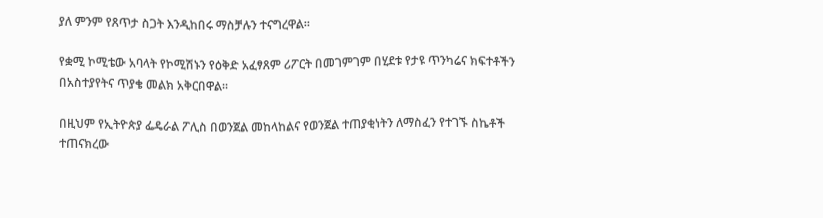ያለ ምንም የጸጥታ ስጋት እንዲከበሩ ማስቻሉን ተናግረዋል።

የቋሚ ኮሚቴው አባላት የኮሚሽኑን የዕቅድ አፈፃጸም ሪፖርት በመገምገም በሂደቱ የታዩ ጥንካሬና ክፍተቶችን በአስተያየትና ጥያቄ መልክ አቅርበዋል።

በዚህም የኢትዮጵያ ፌዴራል ፖሊስ በወንጀል መከላከልና የወንጀል ተጠያቂነትን ለማስፈን የተገኙ ስኬቶች ተጠናክረው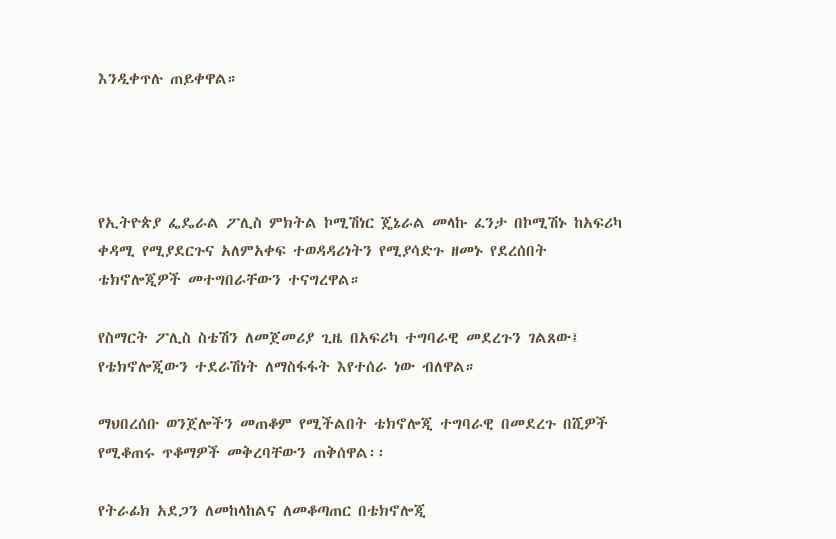እንዲቀጥሉ ጠይቀዋል።




የኢትዮጵያ ፌዴራል ፖሊስ ምክትል ኮሚሽነር ጄኔራል መላኩ ፈንታ በኮሚሽኑ ከአፍሪካ ቀዳሚ የሚያደርጉና አለምአቀፍ ተወዳዳሪነትን የሚያሳድጉ ዘመኑ የደረሰበት ቴክኖሎጂዎች መተግበራቸውን ተናግረዋል።

የስማርት ፖሊስ ስቴሽን ለመጀመሪያ ጊዜ በአፍሪካ ተግባራዊ መደረጉን ገልጸው፤ የቴክኖሎጂውን ተደራሽነት ለማስፋፋት እየተሰራ ነው ብለዋል።

ማህበረሰቡ ወንጀሎችን መጠቆም የሚችልበት ቴክኖሎጂ ተግባራዊ በመደረጉ በሺዎች የሚቆጠሩ ጥቆማዎች መቅረባቸውን ጠቅሰዋል፡፡

የትራፊክ አደጋን ለመከላከልና ለመቆጣጠር በቴክኖሎጂ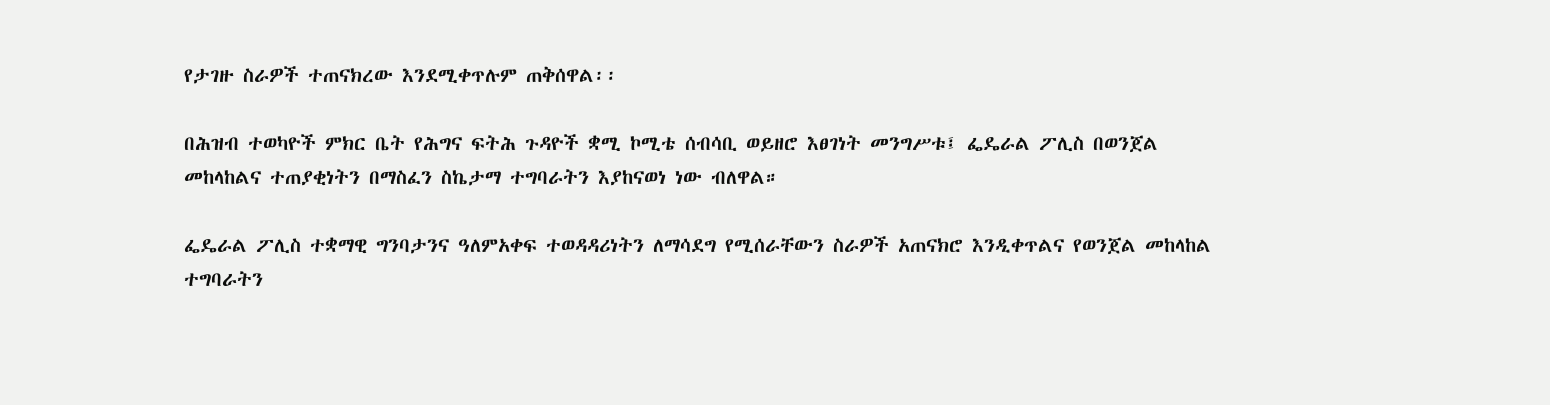የታገዙ ስራዎች ተጠናክረው እንደሚቀጥሉም ጠቅሰዋል፡፡

በሕዝብ ተወካዮች ምክር ቤት የሕግና ፍትሕ ጉዳዮች ቋሚ ኮሚቴ ሰብሳቢ ወይዘሮ እፀገነት መንግሥቱ፤ ፌዴራል ፖሊስ በወንጀል መከላከልና ተጠያቂነትን በማስፈን ስኬታማ ተግባራትን እያከናወነ ነው ብለዋል።

ፌዴራል ፖሊስ ተቋማዊ ግንባታንና ዓለምአቀፍ ተወዳዳሪነትን ለማሳደግ የሚሰራቸውን ስራዎች አጠናክሮ እንዲቀጥልና የወንጀል መከላከል ተግባራትን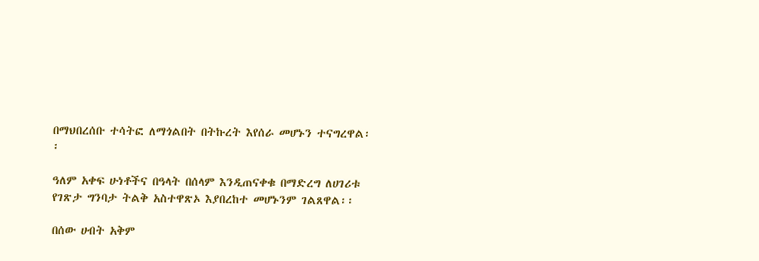በማህበረሰቡ ተሳትፎ ለማጎልበት በትኩረት እየሰራ መሆኑን ተናግረዋል፡፡

ዓለም አቀፍ ሁነቶችና በዓላት በሰላም እንዲጠናቀቁ በማድረግ ለሀገሪቱ የገጽታ ግንባታ ትልቅ አስተዋጽኦ እያበረከተ መሆኑንም ገልጸዋል፡፡

በሰው ሀብት አቅም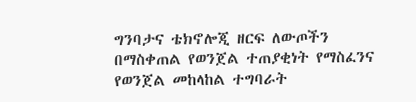ግንባታና ቴክኖሎጂ ዘርፍ ለውጦችን በማስቀጠል የወንጀል ተጠያቂነት የማስፈንና የወንጀል መከላከል ተግባራት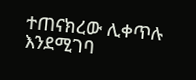ተጠናክረው ሊቀጥሉ እንደሚገባ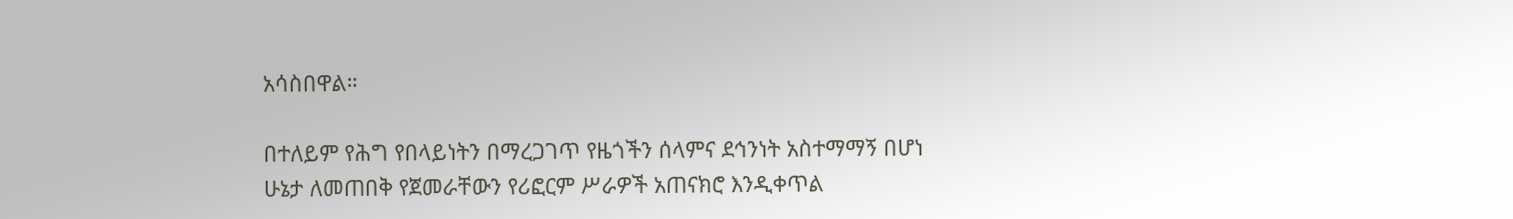አሳስበዋል።

በተለይም የሕግ የበላይነትን በማረጋገጥ የዜጎችን ሰላምና ደኅንነት አስተማማኝ በሆነ ሁኔታ ለመጠበቅ የጀመራቸውን የሪፎርም ሥራዎች አጠናክሮ እንዲቀጥል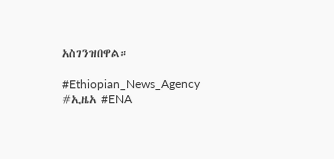አስገንዝበዋል።

#Ethiopian_News_Agency #ኢዜአ #ENA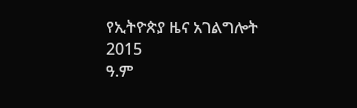የኢትዮጵያ ዜና አገልግሎት
2015
ዓ.ም